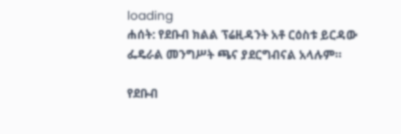loading
ሐሰት: የደቡብ ክልል ፕሬዚዳንት አቶ ርዕስቱ ይርዳው ፌዴራል መንግሥት ጫና ያደርግብናል አላሉም።

የደቡብ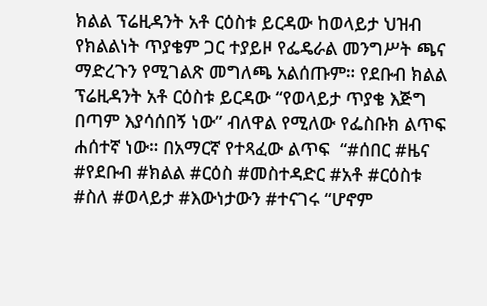ክልል ፕሬዚዳንት አቶ ርዕስቱ ይርዳው ከወላይታ ህዝብ የክልልነት ጥያቄም ጋር ተያይዞ የፌዴራል መንግሥት ጫና ማድረጉን የሚገልጽ መግለጫ አልሰጡም። የደቡብ ክልል ፕሬዚዳንት አቶ ርዕስቱ ይርዳው “የወላይታ ጥያቄ እጅግ በጣም እያሳሰበኝ ነው” ብለዋል የሚለው የፌስቡክ ልጥፍ ሐሰተኛ ነው። በአማርኛ የተጻፈው ልጥፍ  “#ሰበር #ዜና #የደቡብ #ክልል #ርዕስ #መስተዳድር #አቶ #ርዕስቱ #ስለ #ወላይታ #እውነታውን #ተናገሩ “ሆኖም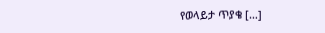የወላይታ ጥያቄ […]